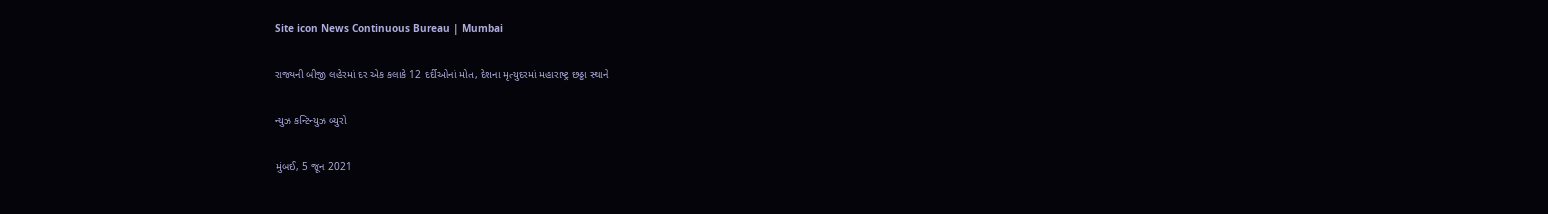Site icon News Continuous Bureau | Mumbai

રાજ્યની બીજી લહેરમાં દર એક કલાકે 12 દર્દીઓનાં મોત, દેશના મૃત્યુદરમાં મહારાષ્ટ્ર છઠ્ઠા સ્થાને

ન્યુઝ કન્ટિન્યુઝ બ્યુરો

મુંબઈ, 5 જૂન 2021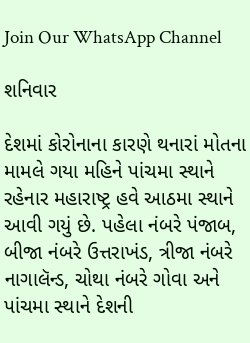Join Our WhatsApp Channel

શનિવાર

દેશમાં કોરોનાના કારણે થનારાં મોતના મામલે ગયા મહિને પાંચમા સ્થાને રહેનાર મહારાષ્ટ્ર હવે આઠમા સ્થાને આવી ગયું છે. પહેલા નંબરે પંજાબ, બીજા નંબરે ઉત્તરાખંડ, ત્રીજા નંબરે નાગાલૅન્ડ, ચોથા નંબરે ગોવા અને પાંચમા સ્થાને દેશની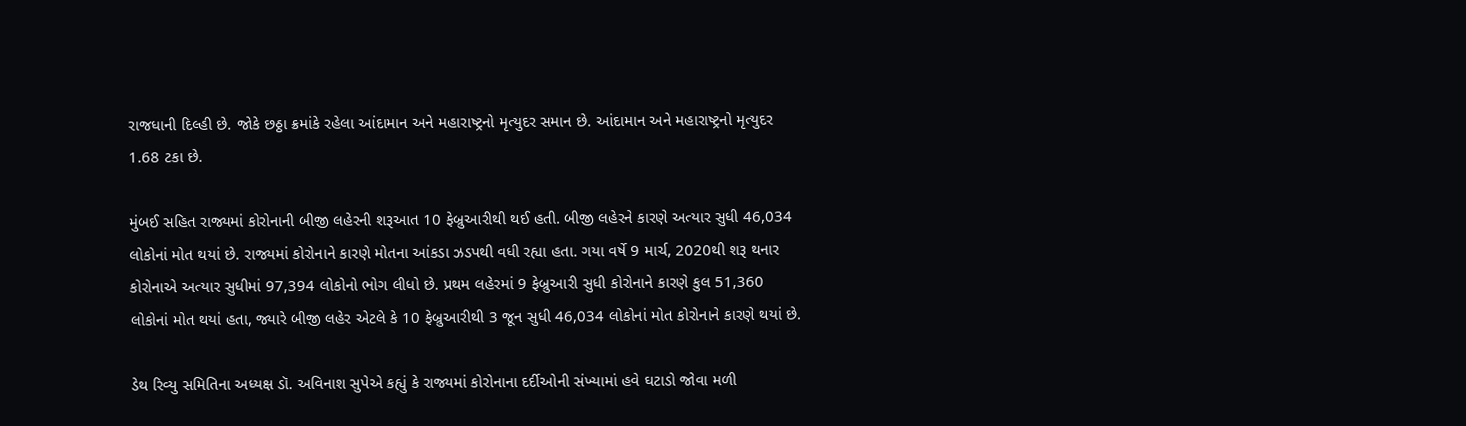રાજધાની દિલ્હી છે. જોકે છઠ્ઠા ક્રમાંકે રહેલા આંદામાન અને મહારાષ્ટ્રનો મૃત્યુદર સમાન છે. આંદામાન અને મહારાષ્ટ્રનો મૃત્યુદર 1.68 ટકા છે.

મુંબઈ સહિત રાજ્યમાં કોરોનાની બીજી લહેરની શરૂઆત 10 ફેબ્રુઆરીથી થઈ હતી. બીજી લહેરને કારણે અત્યાર સુધી 46,034 લોકોનાં મોત થયાં છે. રાજ્યમાં કોરોનાને કારણે મોતના આંકડા ઝડપથી વધી રહ્યા હતા. ગયા વર્ષે 9 માર્ચ, 2020થી શરૂ થનાર કોરોનાએ અત્યાર સુધીમાં 97,394 લોકોનો ભોગ લીધો છે. પ્રથમ લહેરમાં 9 ફેબ્રુઆરી સુધી કોરોનાને કારણે કુલ 51,360 લોકોનાં મોત થયાં હતા, જ્યારે બીજી લહેર એટલે કે 10 ફેબ્રુઆરીથી 3 જૂન સુધી 46,034 લોકોનાં મોત કોરોનાને કારણે થયાં છે.

ડેથ રિવ્યુ સમિતિના અધ્યક્ષ ડૉ. અવિનાશ સુપેએ કહ્યું કે રાજ્યમાં કોરોનાના દર્દીઓની સંખ્યામાં હવે ઘટાડો જોવા મળી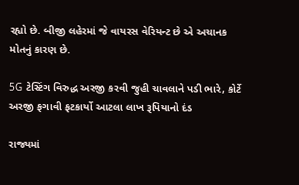રહ્યો છે. બીજી લહેરમાં જે વાયરસ વેરિયન્ટ છે એ અચાનક મોતનું કારણ છે.

5G ટેસ્ટિંગ વિરુદ્ધ અરજી કરવી જુહી ચાવલાને પડી ભારે, કોર્ટે અરજી ફગાવી ફટકાર્યો આટલા લાખ રૂપિયાનો દંડ

રાજ્યમાં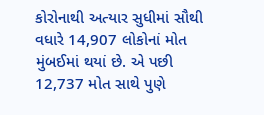કોરોનાથી અત્યાર સુધીમાં સૌથી વધારે 14,907 લોકોનાં મોત મુંબઈમાં થયાં છે. એ પછી 12,737 મોત સાથે પુણે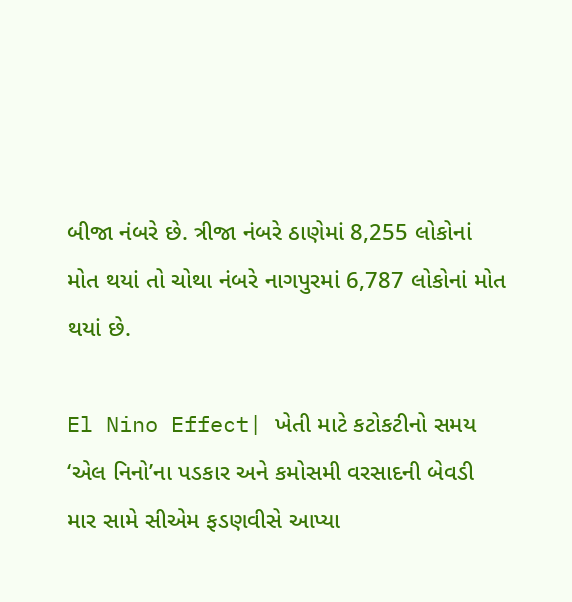બીજા નંબરે છે. ત્રીજા નંબરે ઠાણેમાં 8,255 લોકોનાં મોત થયાં તો ચોથા નંબરે નાગપુરમાં 6,787 લોકોનાં મોત થયાં છે.

El Nino Effect| ખેતી માટે કટોકટીનો સમય ‘એલ નિનો’ના પડકાર અને કમોસમી વરસાદની બેવડી માર સામે સીએમ ફડણવીસે આપ્યા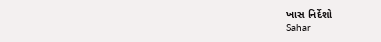ખાસ નિર્દેશો
Sahar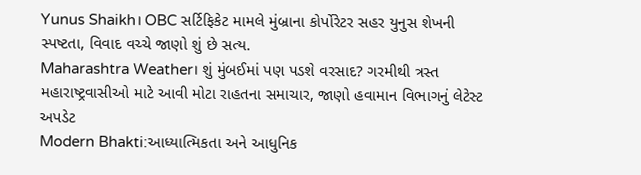Yunus Shaikh। OBC સર્ટિફિકેટ મામલે મુંબ્રાના કોર્પોરેટર સહર યુનુસ શેખની સ્પષ્ટતા, વિવાદ વચ્ચે જાણો શું છે સત્ય.
Maharashtra Weather। શું મુંબઈમાં પણ પડશે વરસાદ? ગરમીથી ત્રસ્ત મહારાષ્ટ્રવાસીઓ માટે આવી મોટા રાહતના સમાચાર, જાણો હવામાન વિભાગનું લેટેસ્ટ અપડેટ
Modern Bhakti:આધ્યાત્મિકતા અને આધુનિક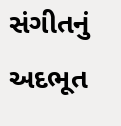સંગીતનું અદભૂત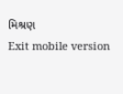મિશ્રણ
Exit mobile version